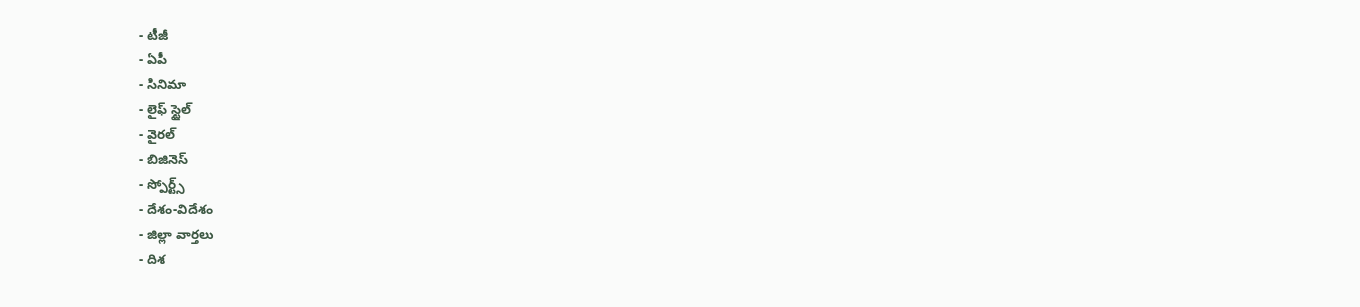- టీజీ
- ఏపీ
- సినిమా
- లైఫ్ స్టైల్
- వైరల్
- బిజినెస్
- స్పోర్ట్స్
- దేశం-విదేశం
- జిల్లా వార్తలు
- దిశ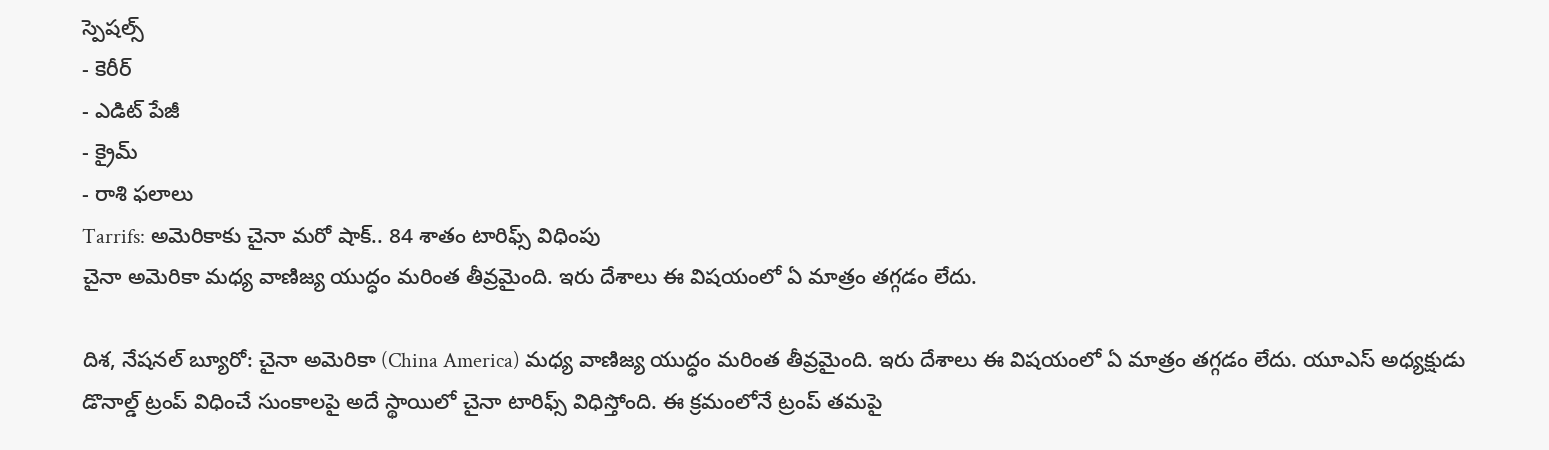స్పెషల్స్
- కెరీర్
- ఎడిట్ పేజీ
- క్రైమ్
- రాశి ఫలాలు
Tarrifs: అమెరికాకు చైనా మరో షాక్.. 84 శాతం టారిఫ్స్ విధింపు
చైనా అమెరికా మధ్య వాణిజ్య యుద్ధం మరింత తీవ్రమైంది. ఇరు దేశాలు ఈ విషయంలో ఏ మాత్రం తగ్గడం లేదు.

దిశ, నేషనల్ బ్యూరో: చైనా అమెరికా (China America) మధ్య వాణిజ్య యుద్ధం మరింత తీవ్రమైంది. ఇరు దేశాలు ఈ విషయంలో ఏ మాత్రం తగ్గడం లేదు. యూఎస్ అధ్యక్షుడు డొనాల్డ్ ట్రంప్ విధించే సుంకాలపై అదే స్థాయిలో చైనా టారిఫ్స్ విధిస్తోంది. ఈ క్రమంలోనే ట్రంప్ తమపై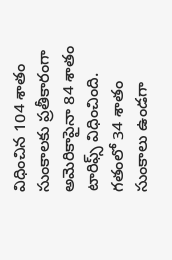విధించిన 104 శాతం సుంకాలకు ప్రతీకారంగా అమెరికాపైనా 84 శాతం టారిఫ్స్ విధించింది. గతంలో 34 శాతం సుంకాలు ఉండగా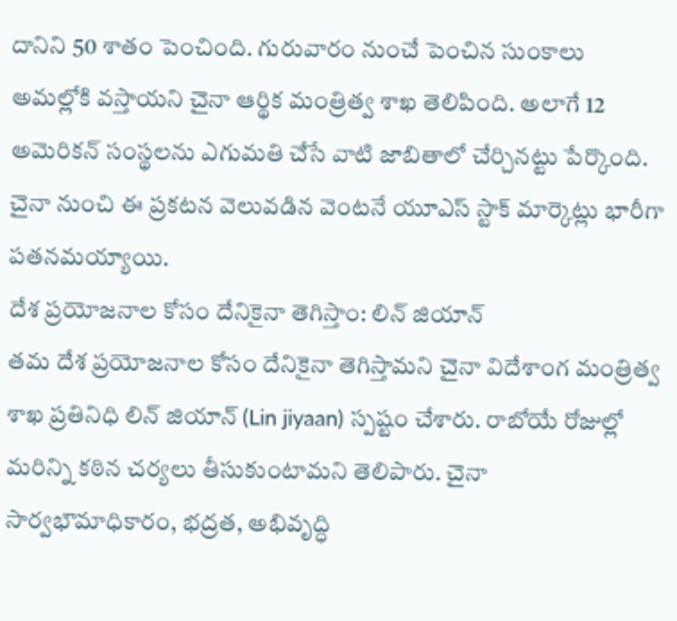దానిని 50 శాతం పెంచింది. గురువారం నుంచే పెంచిన సుంకాలు అమల్లోకి వస్తాయని చైనా ఆర్థిక మంత్రిత్వ శాఖ తెలిపింది. అలాగే 12 అమెరికన్ సంస్థలను ఎగుమతి చేసే వాటి జాబితాలో చేర్చినట్టు పేర్కొంది. చైనా నుంచి ఈ ప్రకటన వెలువడిన వెంటనే యూఎస్ స్టాక్ మార్కెట్లు భారీగా పతనమయ్యాయి.
దేశ ప్రయోజనాల కోసం దేనికైనా తెగిస్తాం: లిన్ జియాన్
తమ దేశ ప్రయోజనాల కోసం దేనికైనా తెగిస్తామని చైనా విదేశాంగ మంత్రిత్వ శాఖ ప్రతినిధి లిన్ జియాన్ (Lin jiyaan) స్పష్టం చేశారు. రాబోయే రోజుల్లో మరిన్ని కఠిన చర్యలు తీసుకుంటామని తెలిపారు. చైనా సార్వభౌమాధికారం, భద్రత, అభివృద్ధి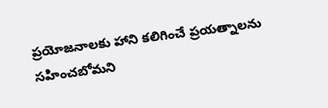ప్రయోజనాలకు హాని కలిగించే ప్రయత్నాలను సహించబోమని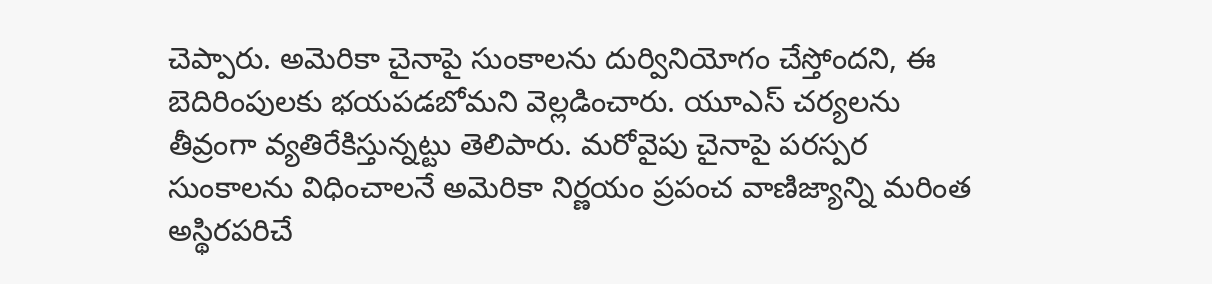చెప్పారు. అమెరికా చైనాపై సుంకాలను దుర్వినియోగం చేస్తోందని, ఈ బెదిరింపులకు భయపడబోమని వెల్లడించారు. యూఎస్ చర్యలను తీవ్రంగా వ్యతిరేకిస్తున్నట్టు తెలిపారు. మరోవైపు చైనాపై పరస్పర సుంకాలను విధించాలనే అమెరికా నిర్ణయం ప్రపంచ వాణిజ్యాన్ని మరింత అస్థిరపరిచే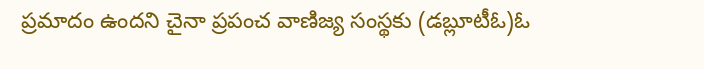ప్రమాదం ఉందని చైనా ప్రపంచ వాణిజ్య సంస్థకు (డబ్లూటీఓ)ఓ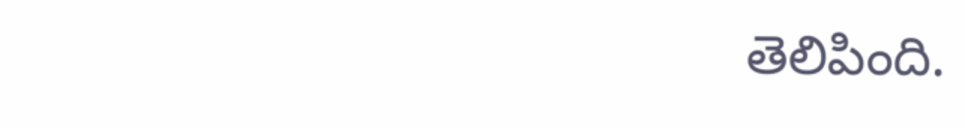తెలిపింది.